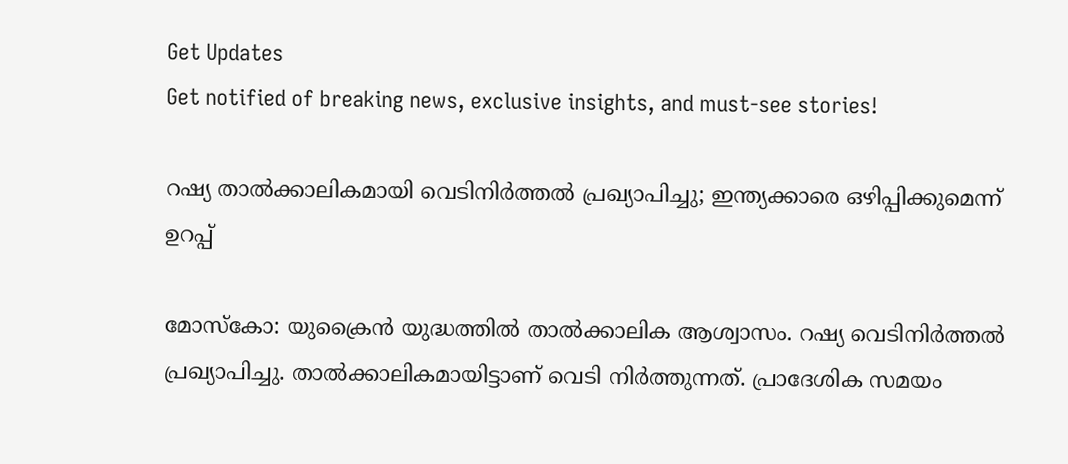Get Updates
Get notified of breaking news, exclusive insights, and must-see stories!

റഷ്യ താല്‍ക്കാലികമായി വെടിനിര്‍ത്തല്‍ പ്രഖ്യാപിച്ചു; ഇന്ത്യക്കാരെ ഒഴിപ്പിക്കുമെന്ന് ഉറപ്പ്

മോസ്‌കോ: യുക്രൈന്‍ യുദ്ധത്തില്‍ താല്‍ക്കാലിക ആശ്വാസം. റഷ്യ വെടിനിര്‍ത്തല്‍ പ്രഖ്യാപിച്ചു. താല്‍ക്കാലികമായിട്ടാണ് വെടി നിര്‍ത്തുന്നത്. പ്രാദേശിക സമയം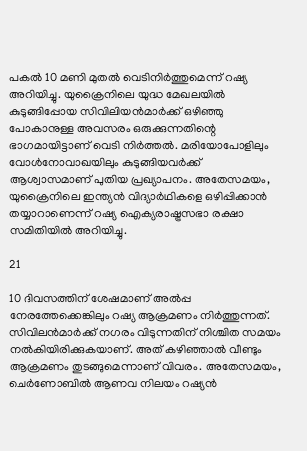പകല്‍ 10 മണി മുതല്‍ വെടിനിര്‍ത്തുമെന്ന് റഷ്യ അറിയിച്ചു. യുക്രൈനിലെ യുദ്ധ മേഖലയില്‍ കുടുങ്ങിപ്പോയ സിവിലിയന്‍മാര്‍ക്ക് ഒഴിഞ്ഞു പോകാനുള്ള അവസരം ഒരുക്കുന്നതിന്റെ ഭാഗമായിട്ടാണ് വെടി നിര്‍ത്തല്‍. മരിയോപോളിലും വോള്‍നോവാഖയിലും കുടുങ്ങിയവര്‍ക്ക് ആശ്വാസമാണ് പുതിയ പ്രഖ്യാപനം. അതേസമയം, യുക്രൈനിലെ ഇന്ത്യന്‍ വിദ്യാര്‍ഥികളെ ഒഴിപ്പിക്കാന്‍ തയ്യാറാണെന്ന് റഷ്യ ഐക്യരാഷ്ട്രസഭാ രക്ഷാ സമിതിയില്‍ അറിയിച്ചു.

21

10 ദിവസത്തിന് ശേഷമാണ് അല്‍പ്പ നേരത്തേക്കെങ്കിലും റഷ്യ ആക്രമണം നിര്‍ത്തുന്നത്. സിവിലന്‍മാര്‍ക്ക് നഗരം വിടുന്നതിന് നിശ്ചിത സമയം നല്‍കിയിരിക്കുകയാണ്. അത് കഴിഞ്ഞാല്‍ വീണ്ടും ആക്രമണം തുടങ്ങുമെന്നാണ് വിവരം. അതേസമയം, ചെര്‍ണോബില്‍ ആണവ നിലയം റഷ്യന്‍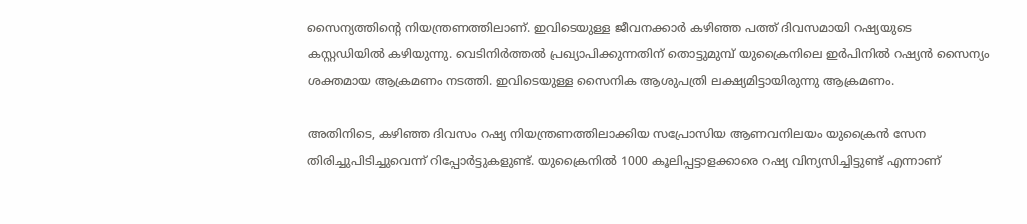സൈന്യത്തിന്റെ നിയന്ത്രണത്തിലാണ്. ഇവിടെയുള്ള ജീവനക്കാര്‍ കഴിഞ്ഞ പത്ത് ദിവസമായി റഷ്യയുടെ കസ്റ്റഡിയില്‍ കഴിയുന്നു. വെടിനിര്‍ത്തല്‍ പ്രഖ്യാപിക്കുന്നതിന് തൊട്ടുമുമ്പ് യുക്രൈനിലെ ഇര്‍പിനില്‍ റഷ്യന്‍ സൈന്യം ശക്തമായ ആക്രമണം നടത്തി. ഇവിടെയുള്ള സൈനിക ആശുപത്രി ലക്ഷ്യമിട്ടായിരുന്നു ആക്രമണം.

അതിനിടെ, കഴിഞ്ഞ ദിവസം റഷ്യ നിയന്ത്രണത്തിലാക്കിയ സപ്രോസിയ ആണവനിലയം യുക്രൈന്‍ സേന തിരിച്ചുപിടിച്ചുവെന്ന് റിപ്പോര്‍ട്ടുകളുണ്ട്. യുക്രൈനില്‍ 1000 കൂലിപ്പട്ടാളക്കാരെ റഷ്യ വിന്യസിച്ചിട്ടുണ്ട് എന്നാണ്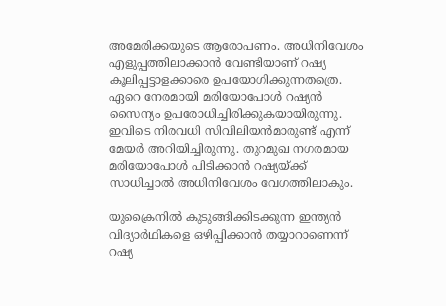അമേരിക്കയുടെ ആരോപണം. അധിനിവേശം എളുപ്പത്തിലാക്കാന്‍ വേണ്ടിയാണ് റഷ്യ കൂലിപ്പട്ടാളക്കാരെ ഉപയോഗിക്കുന്നതത്രെ. ഏറെ നേരമായി മരിയോപോള്‍ റഷ്യന്‍ സൈന്യം ഉപരോധിച്ചിരിക്കുകയായിരുന്നു. ഇവിടെ നിരവധി സിവിലിയന്‍മാരുണ്ട് എന്ന് മേയര്‍ അറിയിച്ചിരുന്നു. തുറമുഖ നഗരമായ മരിയോപോള്‍ പിടിക്കാന്‍ റഷ്യയ്ക്ക് സാധിച്ചാല്‍ അധിനിവേശം വേഗത്തിലാകും.

യുക്രൈനില്‍ കുടുങ്ങിക്കിടക്കുന്ന ഇന്ത്യന്‍ വിദ്യാര്‍ഥികളെ ഒഴിപ്പിക്കാന്‍ തയ്യാറാണെന്ന് റഷ്യ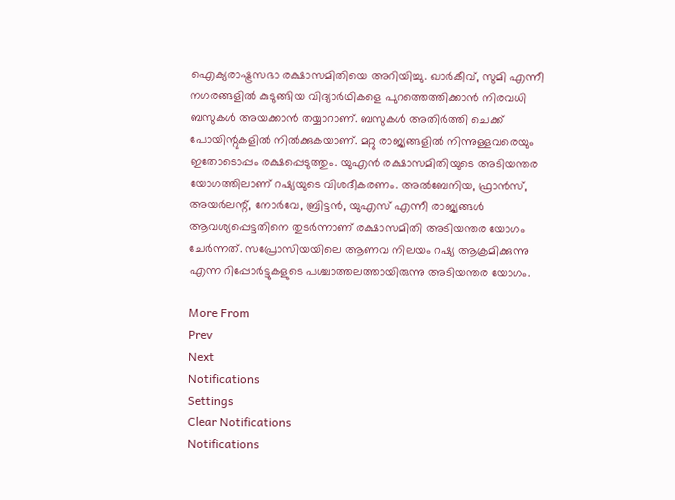ഐക്യരാഷ്ട്രസഭാ രക്ഷാസമിതിയെ അറിയിച്ചു. ഖാര്‍കീവ്, സുമി എന്നീ നഗരങ്ങളില്‍ കുടുങ്ങിയ വിദ്യാര്‍ഥികളെ പുറത്തെത്തിക്കാന്‍ നിരവധി ബസുകള്‍ അയക്കാന്‍ തയ്യാറാണ്. ബസുകള്‍ അതിര്‍ത്തി ചെക്ക് പോയിന്റുകളില്‍ നില്‍ക്കുകയാണ്. മറ്റു രാജ്യങ്ങളില്‍ നിന്നുള്ളവരെയും ഇതോടൊപ്പം രക്ഷപ്പെടുത്തും. യുഎന്‍ രക്ഷാസമിതിയുടെ അടിയന്തര യോഗത്തിലാണ് റഷ്യയുടെ വിശദീകരണം. അല്‍ബേനിയ, ഫ്രാന്‍സ്, അയര്‍ലന്റ്, നോര്‍വേ, ബ്രിട്ടന്‍, യുഎസ് എന്നീ രാജ്യങ്ങള്‍ ആവശ്യപ്പെട്ടതിനെ തുടര്‍ന്നാണ് രക്ഷാസമിതി അടിയന്തര യോഗം ചേര്‍ന്നത്. സപ്രോസിയയിലെ ആണവ നിലയം റഷ്യ ആക്രമിക്കുന്നു എന്ന റിപ്പോര്‍ട്ടുകളുടെ പശ്ചാത്തലത്തായിരുന്നു അടിയന്തര യോഗം.

More From
Prev
Next
Notifications
Settings
Clear Notifications
Notifications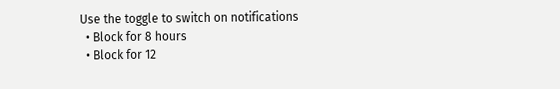Use the toggle to switch on notifications
  • Block for 8 hours
  • Block for 12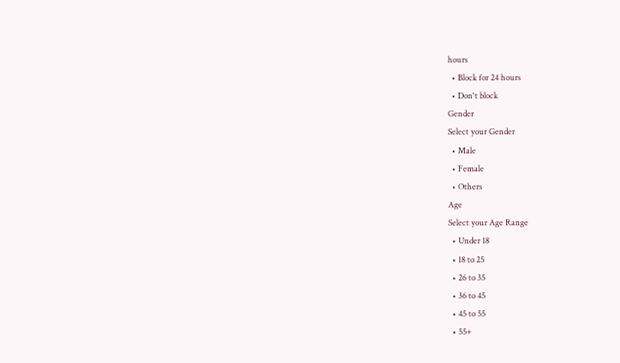hours
  • Block for 24 hours
  • Don't block
Gender
Select your Gender
  • Male
  • Female
  • Others
Age
Select your Age Range
  • Under 18
  • 18 to 25
  • 26 to 35
  • 36 to 45
  • 45 to 55
  • 55+